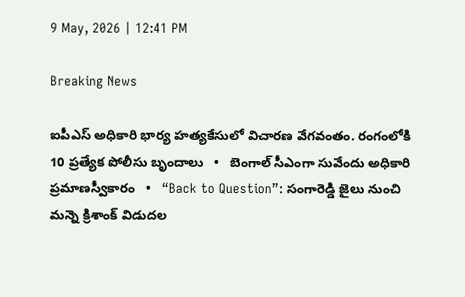9 May, 2026 | 12:41 PM

Breaking News

ఐపీఎస్ అధికారి భార్య హత్యకేసులో విచారణ వేగవంతం. రంగంలోకి 10 ప్రత్యేక పోలీసు బృందాలు   •   బెంగాల్‌ సీఎంగా సువేందు అధికారి ప్రమాణస్వీకారం   •   “Back to Question”: సంగారెడ్డి జైలు నుంచి మన్నె క్రిశాంక్ విడుదల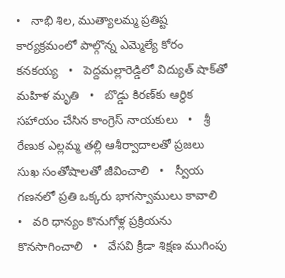•   నాభి శిల, ముత్యాలమ్మ ప్రతిష్ట కార్యక్రమంలో పాల్గొన్న ఎమ్మెల్యే కోరం కనకయ్య   •   పెద్దమల్లారెడ్డిలో విద్యుత్ షాక్‌తో మహిళ మృతి   •   బొడ్డు కిరణ్‌కు ఆర్థిక సహాయం చేసిన కాంగ్రెస్ నాయకులు   •   శ్రీ రేణుక ఎల్లమ్మ తల్లి ఆశీర్వాదాలతో ప్రజలు సుఖ సంతోషాలతో జీవించాలి   •   స్వీయ గణనలో ప్రతి ఒక్కరు భాగస్వాములు కావాలి   •   వరి ధాన్యం కొనుగోళ్ల ప్రక్రియను కొనసాగించాలి   •   వేసవి క్రీడా శిక్షణ ముగింపు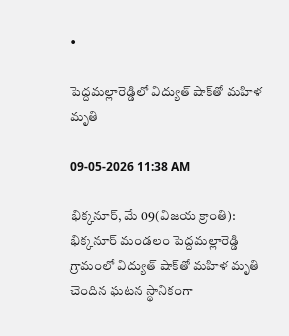•

పెద్దమల్లారెడ్డిలో విద్యుత్ షాక్‌తో మహిళ మృతి

09-05-2026 11:38 AM

భిక్కనూర్, మే 09(విజయ క్రాంతి): భిక్కనూర్ మండలం పెద్దమల్లారెడ్డి గ్రామంలో విద్యుత్ షాక్‌తో మహిళ మృతి చెందిన ఘటన స్థానికంగా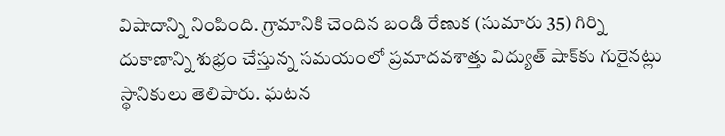విషాదాన్ని నింపింది. గ్రామానికి చెందిన బండి రేణుక (సుమారు 35) గిర్ని దుకాణాన్ని శుభ్రం చేస్తున్న సమయంలో ప్రమాదవశాత్తు విద్యుత్ షాక్‌కు గురైనట్లు స్థానికులు తెలిపారు. ఘటన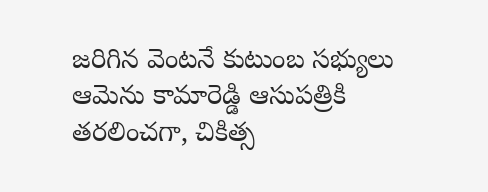జరిగిన వెంటనే కుటుంబ సభ్యులు ఆమెను కామారెడ్డి ఆసుపత్రికి తరలించగా, చికిత్స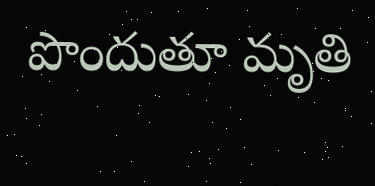పొందుతూ మృతి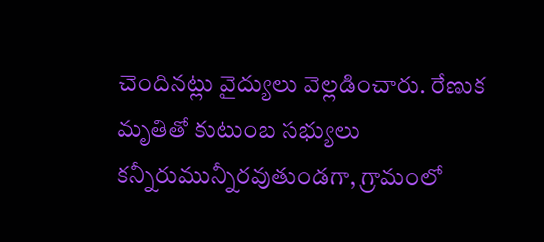చెందినట్లు వైద్యులు వెల్లడించారు. రేణుక మృతితో కుటుంబ సభ్యులు కన్నీరుమున్నీరవుతుండగా, గ్రామంలో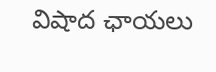విషాద ఛాయలు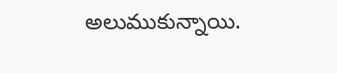అలుముకున్నాయి.